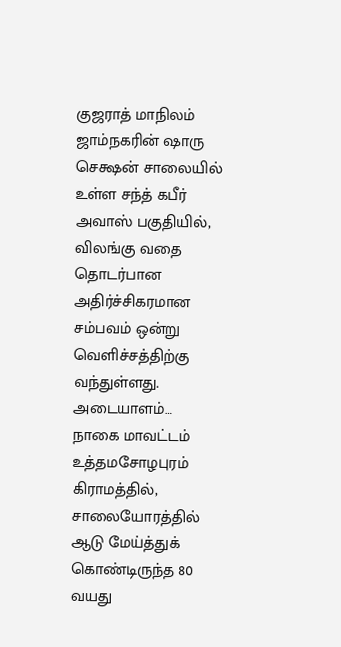குஜராத் மாநிலம் ஜாம்நகரின் ஷாரு செக்ஷன் சாலையில் உள்ள சந்த் கபீர் அவாஸ் பகுதியில், விலங்கு வதை தொடர்பான அதிர்ச்சிகரமான சம்பவம் ஒன்று வெளிச்சத்திற்கு வந்துள்ளது. அடையாளம்…
நாகை மாவட்டம் உத்தமசோழபுரம் கிராமத்தில், சாலையோரத்தில் ஆடு மேய்த்துக் கொண்டிருந்த 80 வயது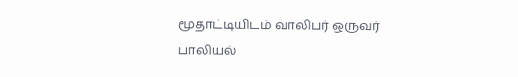மூதாட்டியிடம் வாலிபர் ஒருவர் பாலியல்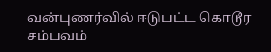வன்புணர்வில் ஈடுபட்ட கொடூர சம்பவம்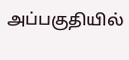அப்பகுதியில்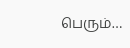பெரும்…